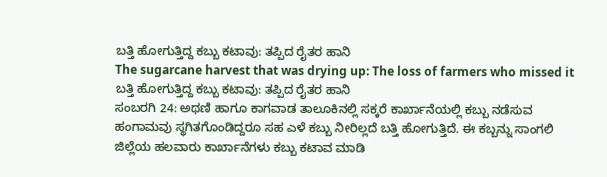ಬತ್ತಿ ಹೋಗುತ್ತಿದ್ದ ಕಬ್ಬು ಕಟಾವು: ತಪ್ಪಿದ ರೈತರ ಹಾನಿ
The sugarcane harvest that was drying up: The loss of farmers who missed it
ಬತ್ತಿ ಹೋಗುತ್ತಿದ್ದ ಕಬ್ಬು ಕಟಾವು: ತಪ್ಪಿದ ರೈತರ ಹಾನಿ
ಸಂಬರಗಿ 24: ಅಥಣಿ ಹಾಗೂ ಕಾಗವಾಡ ತಾಲೂಕಿನಲ್ಲಿ ಸಕ್ಕರೆ ಕಾರ್ಖಾನೆಯಲ್ಲಿ ಕಬ್ಬು ನಡೆಸುವ ಹಂಗಾಮವು ಸ್ಥಗಿತಗೊಂಡಿದ್ದರೂ ಸಹ ಎಳೆ ಕಬ್ಬು ನೀರಿಲ್ಲದೆ ಬತ್ತಿ ಹೋಗುತ್ತಿದೆ. ಈ ಕಬ್ಬನ್ನು ಸಾಂಗಲಿ ಜಿಲ್ಲೆಯ ಹಲವಾರು ಕಾರ್ಖಾನೆಗಳು ಕಬ್ಬು ಕಟಾವ ಮಾಡಿ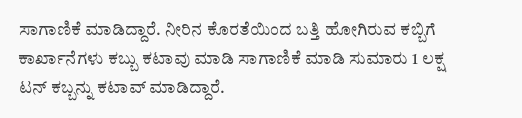ಸಾಗಾಣಿಕೆ ಮಾಡಿದ್ದಾರೆ. ನೀರಿನ ಕೊರತೆಯಿಂದ ಬತ್ತಿ ಹೋಗಿರುವ ಕಬ್ಬಿಗೆ ಕಾರ್ಖಾನೆಗಳು ಕಬ್ಬು ಕಟಾವು ಮಾಡಿ ಸಾಗಾಣಿಕೆ ಮಾಡಿ ಸುಮಾರು 1 ಲಕ್ಷ ಟನ್ ಕಬ್ಬನ್ನು ಕಟಾವ್ ಮಾಡಿದ್ದಾರೆ.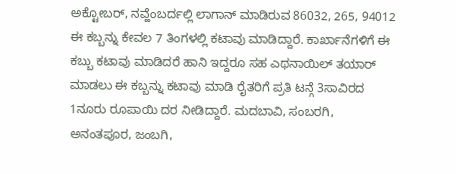ಅಕ್ಟೋಬರ್, ನವ್ಹೆಂಬರ್ದಲ್ಲಿ ಲಾಗಾನ್ ಮಾಡಿರುವ 86032, 265, 94012 ಈ ಕಬ್ಬನ್ನು ಕೇವಲ 7 ತಿಂಗಳಲ್ಲಿ ಕಟಾವು ಮಾಡಿದ್ದಾರೆ. ಕಾರ್ಖಾನೆಗಳಿಗೆ ಈ ಕಬ್ಬು ಕಟಾವು ಮಾಡಿದರೆ ಹಾನಿ ಇದ್ದರೂ ಸಹ ಎಥನಾಯಿಲ್ ತಯಾರ್ ಮಾಡಲು ಈ ಕಬ್ಬನ್ನು ಕಟಾವು ಮಾಡಿ ರೈತರಿಗೆ ಪ್ರತಿ ಟನ್ಗೆ 3ಸಾವಿರದ 1ನೂರು ರೂಪಾಯಿ ದರ ನೀಡಿದ್ದಾರೆ. ಮದಬಾವಿ, ಸಂಬರಗಿ, ಅನಂತಪೂರ, ಜಂಬಗಿ,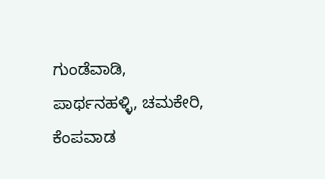ಗುಂಡೆವಾಡಿ, ಪಾರ್ಥನಹಳ್ಳಿ, ಚಮಕೇರಿ, ಕೆಂಪವಾಡ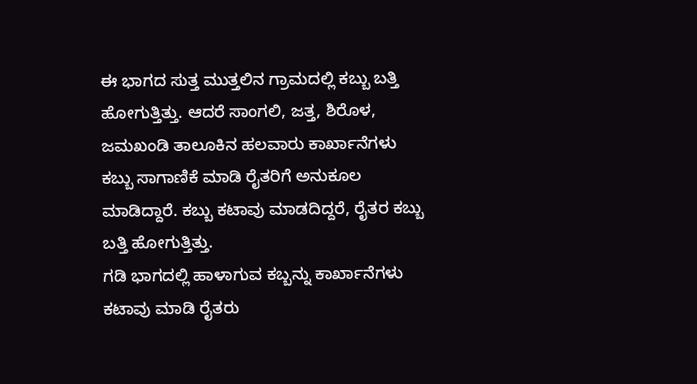ಈ ಭಾಗದ ಸುತ್ತ ಮುತ್ತಲಿನ ಗ್ರಾಮದಲ್ಲಿ ಕಬ್ಬು ಬತ್ತಿ ಹೋಗುತ್ತಿತ್ತು. ಆದರೆ ಸಾಂಗಲಿ, ಜತ್ತ, ಶಿರೊಳ, ಜಮಖಂಡಿ ತಾಲೂಕಿನ ಹಲವಾರು ಕಾರ್ಖಾನೆಗಳು ಕಬ್ಬು ಸಾಗಾಣಿಕೆ ಮಾಡಿ ರೈತರಿಗೆ ಅನುಕೂಲ ಮಾಡಿದ್ದಾರೆ. ಕಬ್ಬು ಕಟಾವು ಮಾಡದಿದ್ದರೆ, ರೈತರ ಕಬ್ಬು ಬತ್ತಿ ಹೋಗುತ್ತಿತ್ತು.
ಗಡಿ ಭಾಗದಲ್ಲಿ ಹಾಳಾಗುವ ಕಬ್ಬನ್ನು ಕಾರ್ಖಾನೆಗಳು ಕಟಾವು ಮಾಡಿ ರೈತರು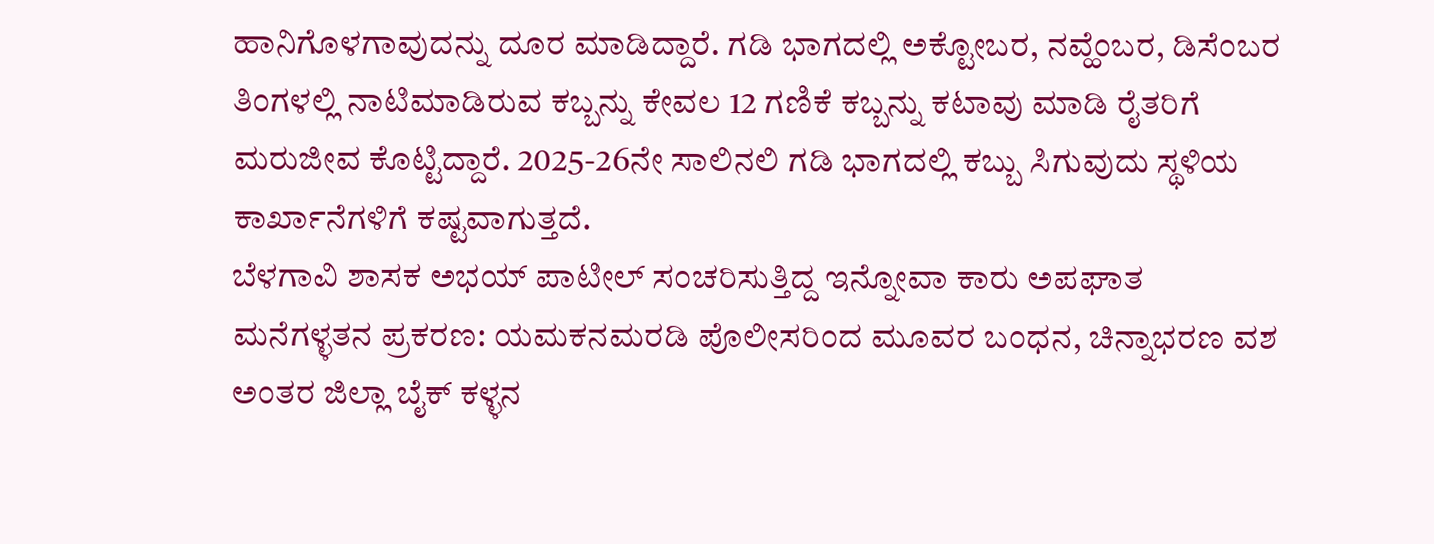ಹಾನಿಗೊಳಗಾವುದನ್ನು ದೂರ ಮಾಡಿದ್ದಾರೆ. ಗಡಿ ಭಾಗದಲ್ಲಿ ಅಕ್ಟೋಬರ, ನವ್ಹೆಂಬರ, ಡಿಸೆಂಬರ ತಿಂಗಳಲ್ಲಿ ನಾಟಿಮಾಡಿರುವ ಕಬ್ಬನ್ನು ಕೇವಲ 12 ಗಣಿಕೆ ಕಬ್ಬನ್ನು ಕಟಾವು ಮಾಡಿ ರೈತರಿಗೆ ಮರುಜೀವ ಕೊಟ್ಟಿದ್ದಾರೆ. 2025-26ನೇ ಸಾಲಿನಲಿ ಗಡಿ ಭಾಗದಲ್ಲಿ ಕಬ್ಬು ಸಿಗುವುದು ಸ್ಥಳಿಯ ಕಾರ್ಖಾನೆಗಳಿಗೆ ಕಷ್ಟವಾಗುತ್ತದೆ.
ಬೆಳಗಾವಿ ಶಾಸಕ ಅಭಯ್ ಪಾಟೀಲ್ ಸಂಚರಿಸುತ್ತಿದ್ದ ಇನ್ನೋವಾ ಕಾರು ಅಪಘಾತ
ಮನೆಗಳ್ಳತನ ಪ್ರಕರಣ: ಯಮಕನಮರಡಿ ಪೊಲೀಸರಿಂದ ಮೂವರ ಬಂಧನ, ಚಿನ್ನಾಭರಣ ವಶ
ಅಂತರ ಜಿಲ್ಲಾ ಬೈಕ್ ಕಳ್ಳನ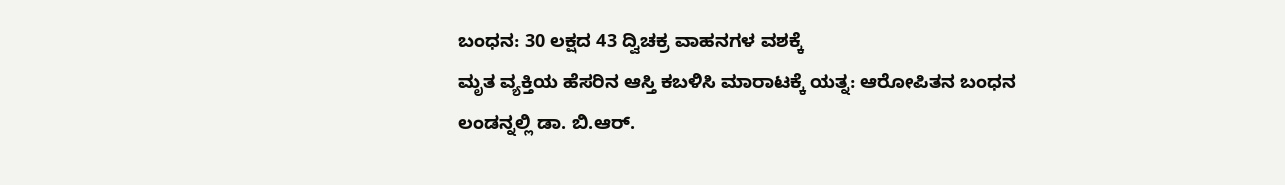ಬಂಧನ: 30 ಲಕ್ಷದ 43 ದ್ವಿಚಕ್ರ ವಾಹನಗಳ ವಶಕ್ಕೆ
ಮೃತ ವ್ಯಕ್ತಿಯ ಹೆಸರಿನ ಆಸ್ತಿ ಕಬಳಿಸಿ ಮಾರಾಟಕ್ಕೆ ಯತ್ನ: ಆರೋಪಿತನ ಬಂಧನ
ಲಂಡನ್ನಲ್ಲಿ ಡಾ. ಬಿ.ಆರ್.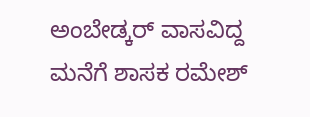ಅಂಬೇಡ್ಕರ್ ವಾಸವಿದ್ದ ಮನೆಗೆ ಶಾಸಕ ರಮೇಶ್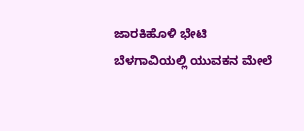ಜಾರಕಿಹೊಳಿ ಭೇಟಿ
ಬೆಳಗಾವಿಯಲ್ಲಿ ಯುವಕನ ಮೇಲೆ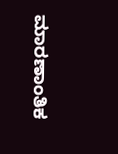ಮಾರಣಾಂತಿಕ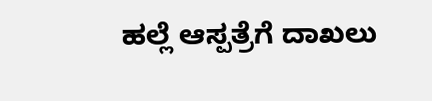ಹಲ್ಲೆ ಆಸ್ಪತ್ರೆಗೆ ದಾಖಲು